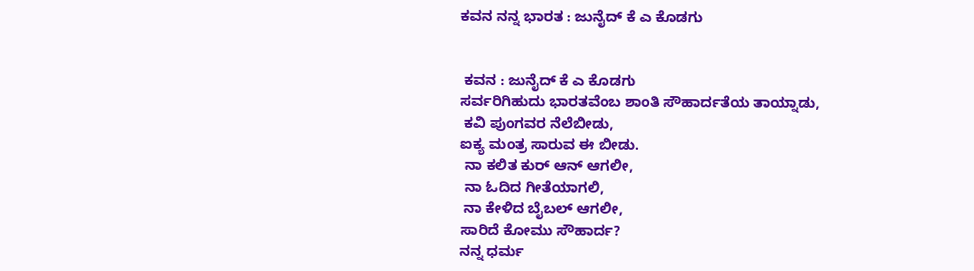ಕವನ ನನ್ನ ಭಾರತ : ಜುನೈದ್ ಕೆ ಎ ಕೊಡಗು


 ಕವನ : ಜುನೈದ್ ಕೆ ಎ ಕೊಡಗು
ಸರ್ವರಿಗಿಹುದು ಭಾರತವೆಂಬ ಶಾಂತಿ ಸೌಹಾರ್ದತೆಯ ತಾಯ್ನಾಡು,
 ಕವಿ ಪುಂಗವರ ನೆಲೆಬೀಡು,
ಐಕ್ಯ ಮಂತ್ರ ಸಾರುವ ಈ ಬೀಡು.
 ನಾ ಕಲಿತ ಕುರ್ ಆನ್ ಆಗಲೀ,
 ನಾ ಓದಿದ ಗೀತೆಯಾಗಲಿ,
 ನಾ ಕೇಳಿದ ಬೈಬಲ್ ಆಗಲೀ,
ಸಾರಿದೆ ಕೋಮು ಸೌಹಾರ್ದ?
ನನ್ನ ಧರ್ಮ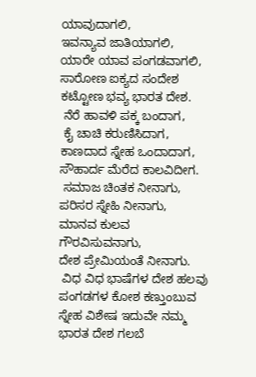ಯಾವುದಾಗಲಿ,
ಇವನ್ಯಾವ ಜಾತಿಯಾಗಲಿ,
ಯಾರೇ ಯಾವ ಪಂಗಡವಾಗಲಿ,
ಸಾರೋಣ ಐಕ್ಯದ ಸಂದೇಶ ಕಟ್ಟೋಣ ಭವ್ಯ ಭಾರತ ದೇಶ.
 ನೆರೆ ಹಾವಳಿ ಪಕ್ಕ ಬಂದಾಗ,
 ಕೈ ಚಾಚಿ ಕರುಣಿಸಿದಾಗ,
ಕಾಣದಾದ ಸ್ನೇಹ ಒಂದಾದಾಗ,
ಸೌಹಾರ್ದ ಮೆರೆದ ಕಾಲವಿದೀಗ.
 ಸಮಾಜ ಚಿಂತಕ ನೀನಾಗು,
ಪರಿಸರ ಸ್ನೇಹಿ ನೀನಾಗು,
ಮಾನವ ಕುಲವ ಗೌರವಿಸುವನಾಗು,
ದೇಶ ಪ್ರೇಮಿಯಂತೆ ನೀನಾಗು.
 ವಿಧ ವಿಧ ಭಾಷೆಗಳ ದೇಶ ಹಲವು ಪಂಗಡಗಳ ಕೋಶ ಕಣ್ತುಂಬುವ ಸ್ನೇಹ ವಿಶೇಷ ಇದುವೇ ನಮ್ಮ ಭಾರತ ದೇಶ ಗಲಬೆ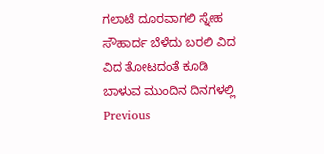ಗಲಾಟೆ ದೂರವಾಗಲಿ ಸ್ನೇಹ ಸೌಹಾರ್ದ ಬೆಳೆದು ಬರಲಿ ವಿದ ವಿದ ತೋಟದಂತೆ ಕೂಡಿ ಬಾಳುವ ಮುಂದಿನ ದಿನಗಳಲ್ಲಿ
Previous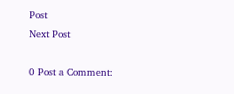Post
Next Post

0 Post a Comment: